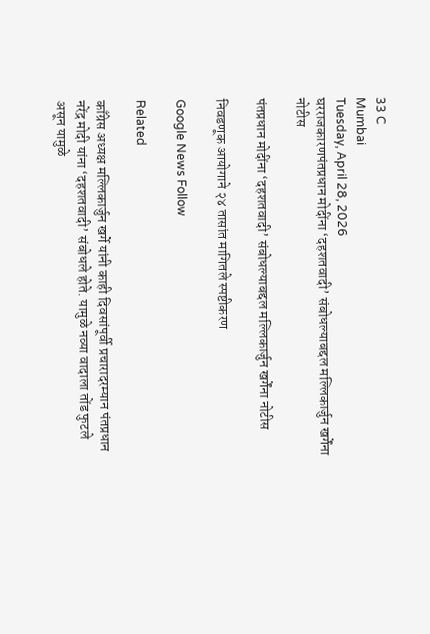33 C
Mumbai
Tuesday, April 28, 2026
घरराजकारणपंतप्रधान मोदींना ‘दहशतवादी’ संबोधल्याबद्दल मल्लिकार्जुन खर्गेंना नोटीस

पंतप्रधान मोदींना ‘दहशतवादी’ संबोधल्याबद्दल मल्लिकार्जुन खर्गेंना नोटीस

निवडणूक आयोगाने २४ तासांत मागितले स्पष्टीकरण

Google News Follow

Related

काँग्रेस अध्यक्ष मल्लिकार्जुन खर्गे यांनी काही दिवसांपूर्वी प्रचारादरम्यान पंतप्रधान नरेंद्र मोदी यांना ‘दहशतवादी’ संबोधले होते. यामुळे नव्या वादाला तोंड फुटले असून यामुळे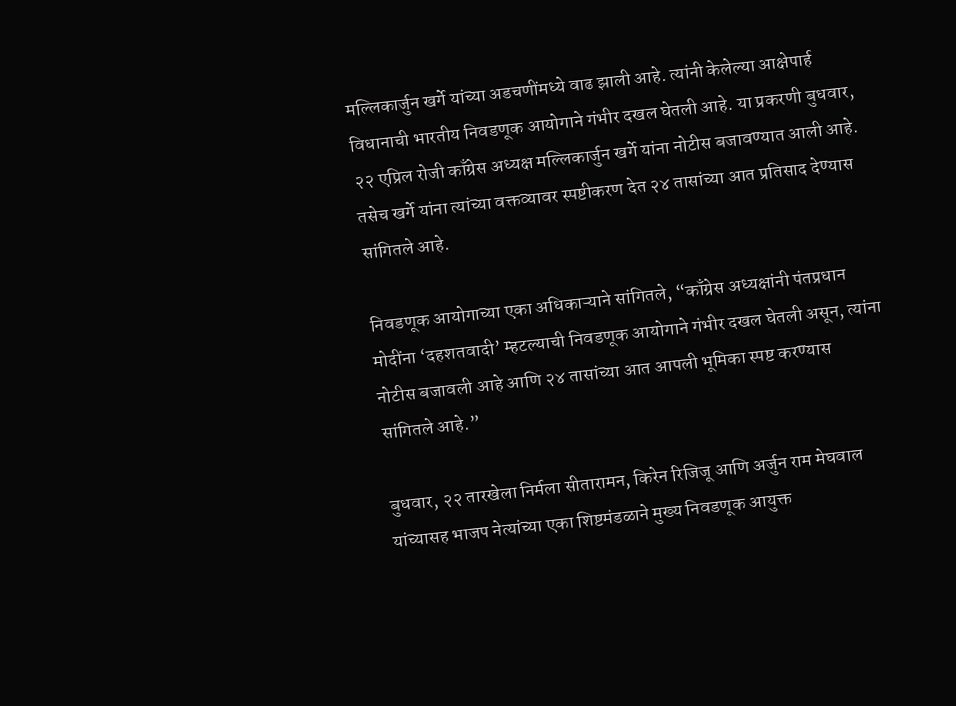मल्लिकार्जुन खर्गे यांच्या अडचणींमध्ये वाढ झाली आहे. त्यांनी केलेल्या आक्षेपार्ह विधानाची भारतीय निवडणूक आयोगाने गंभीर दखल घेतली आहे. या प्रकरणी बुधवार, २२ एप्रिल रोजी काँग्रेस अध्यक्ष मल्लिकार्जुन खर्गे यांना नोटीस बजावण्यात आली आहे. तसेच खर्गे यांना त्यांच्या वक्तव्यावर स्पष्टीकरण देत २४ तासांच्या आत प्रतिसाद देण्यास सांगितले आहे.

निवडणूक आयोगाच्या एका अधिकाऱ्याने सांगितले, “काँग्रेस अध्यक्षांनी पंतप्रधान मोदींना ‘दहशतवादी’ म्हटल्याची निवडणूक आयोगाने गंभीर दखल घेतली असून, त्यांना नोटीस बजावली आहे आणि २४ तासांच्या आत आपली भूमिका स्पष्ट करण्यास सांगितले आहे.”

बुधवार, २२ तारखेला निर्मला सीतारामन, किरेन रिजिजू आणि अर्जुन राम मेघवाल यांच्यासह भाजप नेत्यांच्या एका शिष्टमंडळाने मुख्य निवडणूक आयुक्त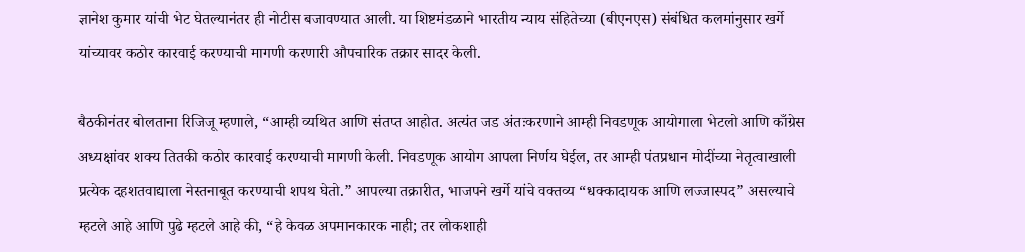ज्ञानेश कुमार यांची भेट घेतल्यानंतर ही नोटीस बजावण्यात आली. या शिष्टमंडळाने भारतीय न्याय संहितेच्या (बीएनएस) संबंधित कलमांनुसार खर्गे यांच्यावर कठोर कारवाई करण्याची मागणी करणारी औपचारिक तक्रार सादर केली.

बैठकीनंतर बोलताना रिजिजू म्हणाले, “आम्ही व्यथित आणि संतप्त आहोत. अत्यंत जड अंतःकरणाने आम्ही निवडणूक आयोगाला भेटलो आणि काँग्रेस अध्यक्षांवर शक्य तितकी कठोर कारवाई करण्याची मागणी केली. निवडणूक आयोग आपला निर्णय घेईल, तर आम्ही पंतप्रधान मोदींच्या नेतृत्वाखाली प्रत्येक दहशतवाद्याला नेस्तनाबूत करण्याची शपथ घेतो.” आपल्या तक्रारीत, भाजपने खर्गे यांचे वक्तव्य “धक्कादायक आणि लज्जास्पद” असल्याचे म्हटले आहे आणि पुढे म्हटले आहे की, “हे केवळ अपमानकारक नाही; तर लोकशाही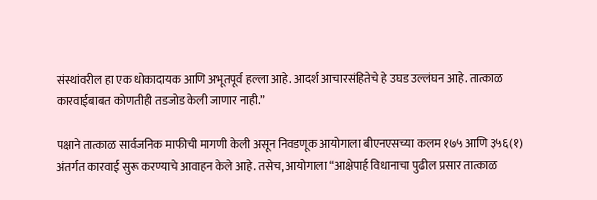संस्थांवरील हा एक धोकादायक आणि अभूतपूर्व हल्ला आहे. आदर्श आचारसंहितेचे हे उघड उल्लंघन आहे. तात्काळ कारवाईबाबत कोणतीही तडजोड केली जाणार नाही.”

पक्षाने तात्काळ सार्वजनिक माफीची मागणी केली असून निवडणूक आयोगाला बीएनएसच्या कलम १७५ आणि ३५६(१) अंतर्गत कारवाई सुरू करण्याचे आवाहन केले आहे. तसेच, आयोगाला “आक्षेपार्ह विधानाचा पुढील प्रसार तात्काळ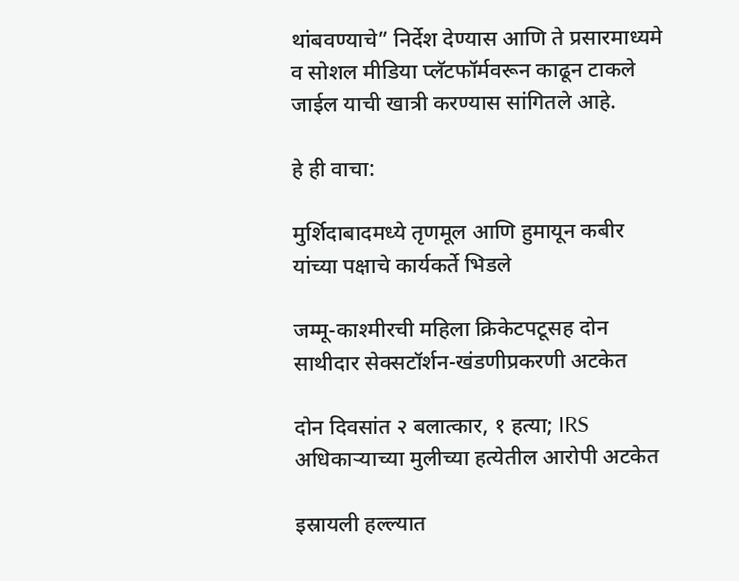थांबवण्याचे” निर्देश देण्यास आणि ते प्रसारमाध्यमे व सोशल मीडिया प्लॅटफॉर्मवरून काढून टाकले जाईल याची खात्री करण्यास सांगितले आहे.

हे ही वाचा:

मुर्शिदाबादमध्ये तृणमूल आणि हुमायून कबीर यांच्या पक्षाचे कार्यकर्ते भिडले

जम्मू-काश्मीरची महिला क्रिकेटपटूसह दोन साथीदार सेक्सटॉर्शन-खंडणीप्रकरणी अटकेत

दोन दिवसांत २ बलात्कार, १ हत्या; IRS अधिकाऱ्याच्या मुलीच्या हत्येतील आरोपी अटकेत

इस्रायली हल्ल्यात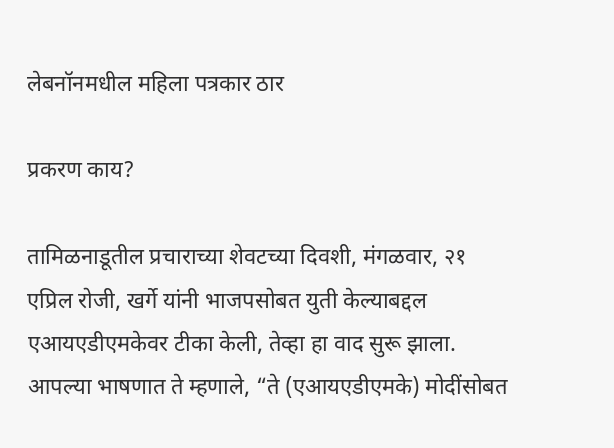लेबनॉनमधील महिला पत्रकार ठार

प्रकरण काय?

तामिळनाडूतील प्रचाराच्या शेवटच्या दिवशी, मंगळवार, २१ एप्रिल रोजी, खर्गे यांनी भाजपसोबत युती केल्याबद्दल एआयएडीएमकेवर टीका केली, तेव्हा हा वाद सुरू झाला. आपल्या भाषणात ते म्हणाले, “ते (एआयएडीएमके) मोदींसोबत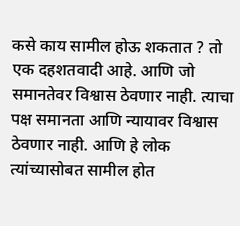कसे काय सामील होऊ शकतात ? तो एक दहशतवादी आहे. आणि जो समानतेवर विश्वास ठेवणार नाही. त्याचा पक्ष समानता आणि न्यायावर विश्वास ठेवणार नाही. आणि हे लोक त्यांच्यासोबत सामील होत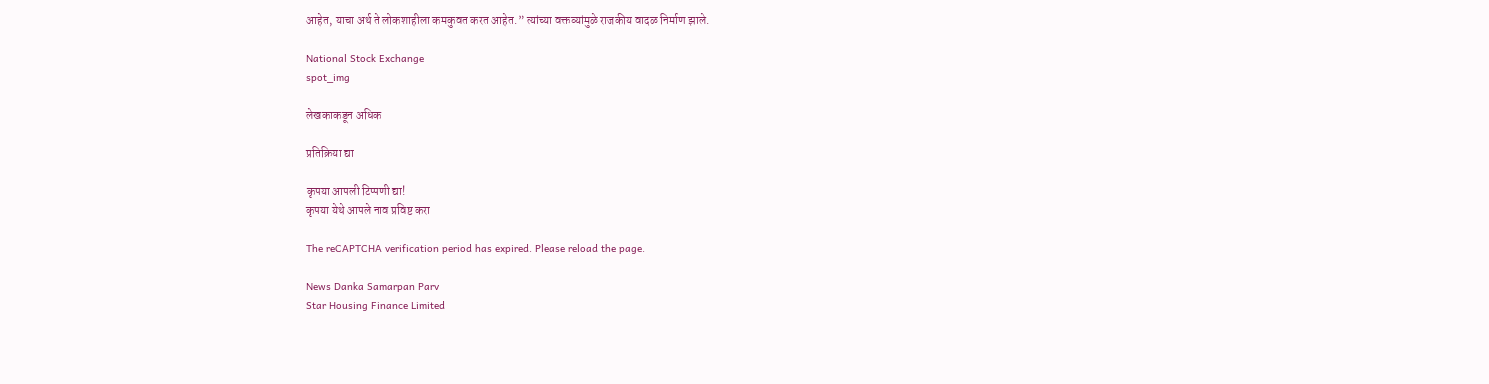आहेत, याचा अर्थ ते लोकशाहीला कमकुवत करत आहेत.” त्यांच्या वक्तव्यांमुळे राजकीय वादळ निर्माण झाले.

National Stock Exchange
spot_img

लेखकाकडून अधिक

प्रतिक्रिया द्या

कृपया आपली टिप्पणी द्या!
कृपया येथे आपले नाव प्रविष्ट करा

The reCAPTCHA verification period has expired. Please reload the page.

News Danka Samarpan Parv
Star Housing Finance Limited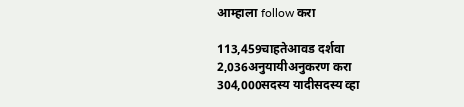आम्हाला follow करा

113,459चाहतेआवड दर्शवा
2,036अनुयायीअनुकरण करा
304,000सदस्य यादीसदस्य व्हा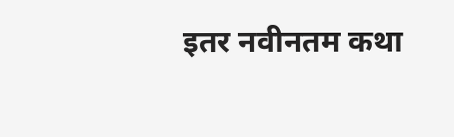इतर नवीनतम कथा